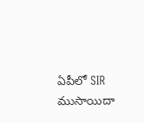ఏపీలో SIR ముసాయిదా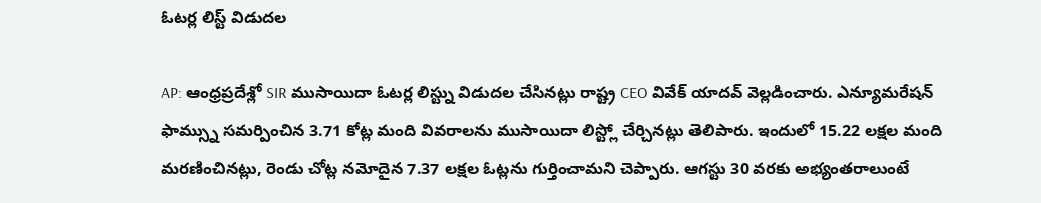ఓటర్ల లిస్ట్ విడుదల

AP: ఆంధ్రప్రదేశ్లో SIR ముసాయిదా ఓటర్ల లిస్ట్ను విడుదల చేసినట్లు రాష్ట్ర CEO వివేక్ యాదవ్ వెల్లడించారు. ఎన్యూమరేషన్ ఫామ్స్ను సమర్పించిన 3.71 కోట్ల మంది వివరాలను ముసాయిదా లిస్ట్లో చేర్చినట్లు తెలిపారు. ఇందులో 15.22 లక్షల మంది మరణించినట్లు, రెండు చోట్ల నమోదైన 7.37 లక్షల ఓట్లను గుర్తించామని చెప్పారు. ఆగస్టు 30 వరకు అభ్యంతరాలుంటే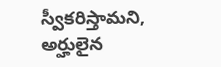స్వీకరిస్తామని, అర్హులైన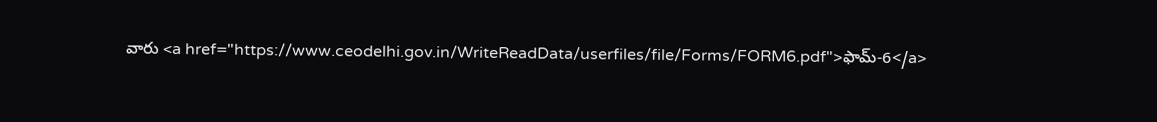వారు <a href="https://www.ceodelhi.gov.in/WriteReadData/userfiles/file/Forms/FORM6.pdf">ఫామ్-6</a>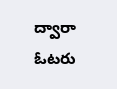ద్వారా ఓటరు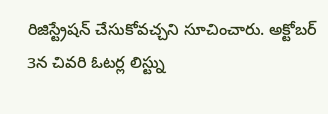రిజిస్ట్రేషన్ చేసుకోవచ్చని సూచించారు. అక్టోబర్ 3న చివరి ఓటర్ల లిస్ట్ను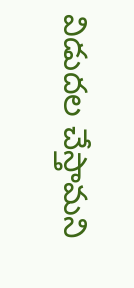విడుదల చేస్తామని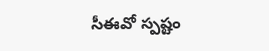సీఈవో స్పష్టం